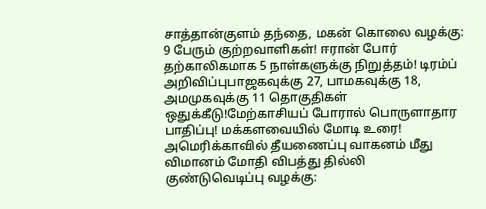சாத்தான்குளம் தந்தை, மகன் கொலை வழக்கு: 9 பேரும் குற்றவாளிகள்! ஈரான் போர் தற்காலிகமாக 5 நாள்களுக்கு நிறுத்தம்! டிரம்ப் அறிவிப்புபாஜகவுக்கு 27, பாமகவுக்கு 18, அமமுகவுக்கு 11 தொகுதிகள் ஒதுக்கீடு!மேற்காசியப் போரால் பொருளாதார பாதிப்பு! மக்களவையில் மோடி உரை! அமெரிக்காவில் தீயணைப்பு வாகனம் மீது விமானம் மோதி விபத்து தில்லி குண்டுவெடிப்பு வழக்கு: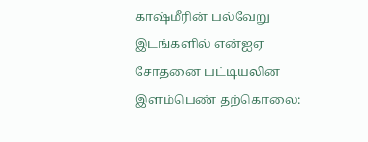காஷ்மீரின் பல்வேறு இடங்களில் என்ஐஏ சோதனை பட்டியலின இளம்பெண் தற்கொலை: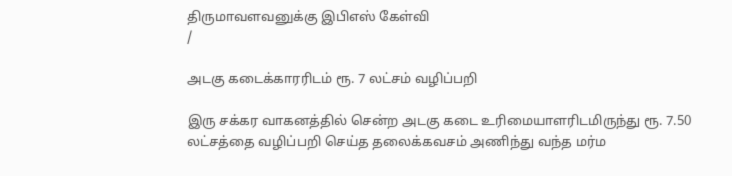திருமாவளவனுக்கு இபிஎஸ் கேள்வி
/

அடகு கடைக்காரரிடம் ரூ. 7 லட்சம் வழிப்பறி

இரு சக்கர வாகனத்தில் சென்ற அடகு கடை உரிமையாளரிடமிருந்து ரூ. 7.50 லட்சத்தை வழிப்பறி செய்த தலைக்கவசம் அணிந்து வந்த மர்ம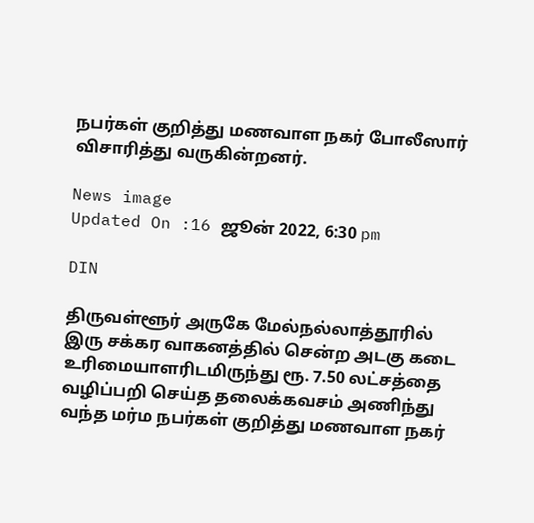நபர்கள் குறித்து மணவாள நகர் போலீஸார் விசாரித்து வருகின்றனர்.

News image
Updated On :16 ஜூன் 2022, 6:30 pm

DIN

திருவள்ளூர் அருகே மேல்நல்லாத்தூரில் இரு சக்கர வாகனத்தில் சென்ற அடகு கடை உரிமையாளரிடமிருந்து ரூ. 7.50 லட்சத்தை வழிப்பறி செய்த தலைக்கவசம் அணிந்து வந்த மர்ம நபர்கள் குறித்து மணவாள நகர்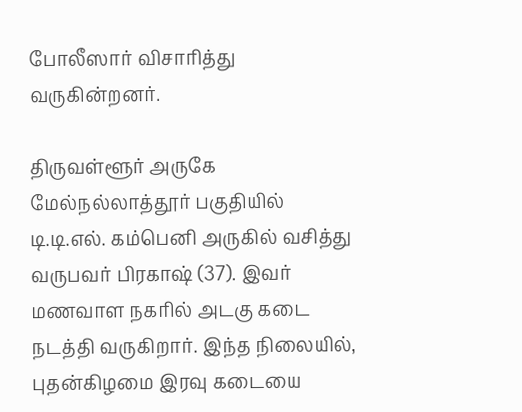போலீஸார் விசாரித்து வருகின்றனர்.

திருவள்ளூர் அருகே மேல்நல்லாத்தூர் பகுதியில் டி.டி.எல். கம்பெனி அருகில் வசித்து வருபவர் பிரகாஷ் (37). இவர் மணவாள நகரில் அடகு கடை நடத்தி வருகிறார். இந்த நிலையில், புதன்கிழமை இரவு கடையை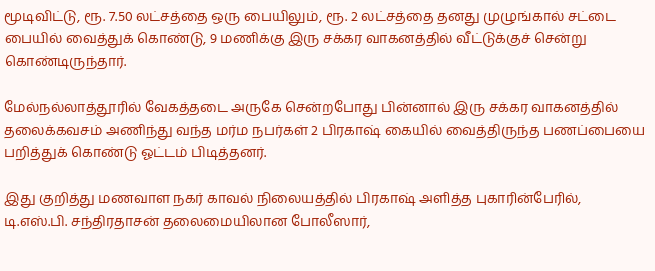மூடிவிட்டு, ரூ. 7.50 லட்சத்தை ஒரு பையிலும், ரூ. 2 லட்சத்தை தனது முழுங்கால் சட்டை பையில் வைத்துக் கொண்டு, 9 மணிக்கு இரு சக்கர வாகனத்தில் வீட்டுக்குச் சென்று கொண்டிருந்தார்.

மேல்நல்லாத்தூரில் வேகத்தடை அருகே சென்றபோது பின்னால் இரு சக்கர வாகனத்தில் தலைக்கவசம் அணிந்து வந்த மர்ம நபர்கள் 2 பிரகாஷ் கையில் வைத்திருந்த பணப்பையை பறித்துக் கொண்டு ஓட்டம் பிடித்தனர்.

இது குறித்து மணவாள நகர் காவல் நிலையத்தில் பிரகாஷ் அளித்த புகாரின்பேரில், டி.எஸ்.பி. சந்திரதாசன் தலைமையிலான போலீஸார்,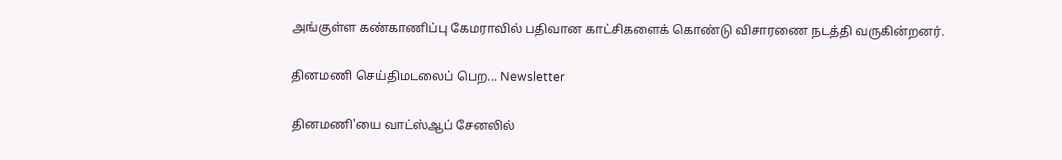அங்குள்ள கண்காணிப்பு கேமராவில் பதிவான காட்சிகளைக் கொண்டு விசாரணை நடத்தி வருகின்றனர்.

தினமணி செய்திமடலைப் பெற... Newsletter

தினமணி'யை வாட்ஸ்ஆப் சேனலில்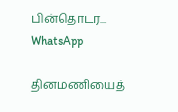பின்தொடர... WhatsApp

தினமணியைத்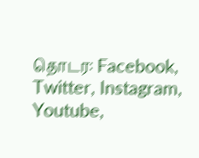தொடர: Facebook, Twitter, Instagram, Youtube,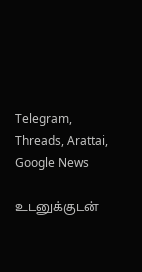Telegram, Threads, Arattai, Google News

உடனுக்குடன்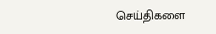செய்திகளை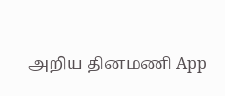அறிய தினமணி App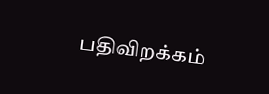பதிவிறக்கம்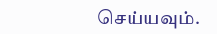செய்யவும்.